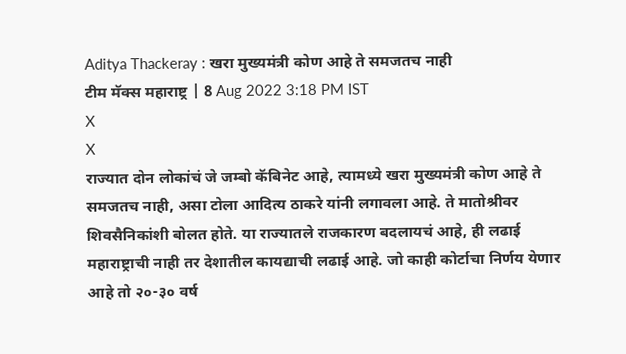Aditya Thackeray : खरा मुख्यमंत्री कोण आहे ते समजतच नाही
टीम मॅक्स महाराष्ट्र | 8 Aug 2022 3:18 PM IST
X
X
राज्यात दोन लोकांचं जे जम्बो कॅबिनेट आहे, त्यामध्ये खरा मुख्यमंत्री कोण आहे ते समजतच नाही, असा टोला आदित्य ठाकरे यांनी लगावला आहे. ते मातोश्रीवर शिवसैनिकांशी बोलत होते. या राज्यातले राजकारण बदलायचं आहे, ही लढाई महाराष्ट्राची नाही तर देशातील कायद्याची लढाई आहे. जो काही कोर्टाचा निर्णय येणार आहे तो २०-३० वर्ष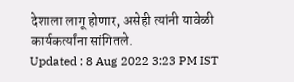देशाला लागू होणार, असेही त्यांनी यावेळी कार्यकर्त्यांना सांगितले.
Updated : 8 Aug 2022 3:23 PM IST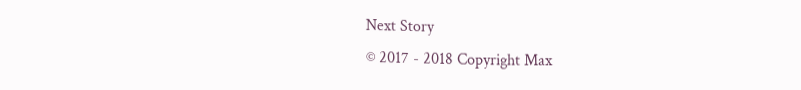Next Story
© 2017 - 2018 Copyright Max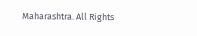Maharashtra. All Rights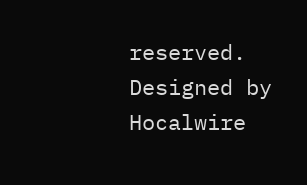reserved.
Designed by Hocalwire